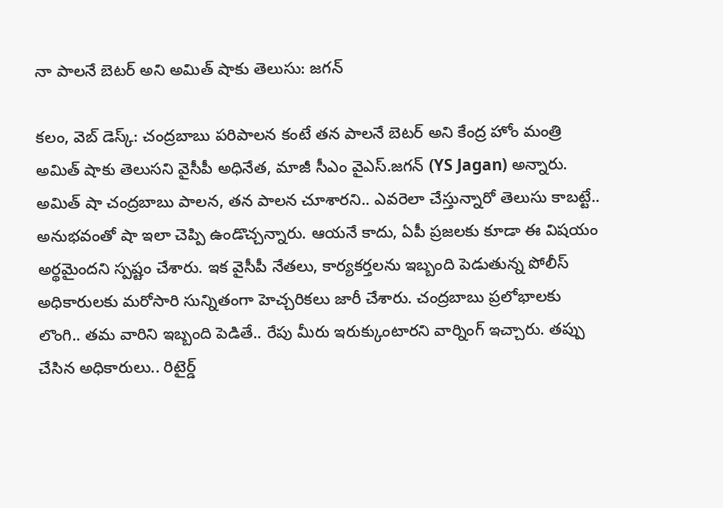నా పాలనే బెటర్ అని అమిత్ షాకు తెలుసు: జగన్

కలం, వెబ్ డెస్క్: చంద్రబాబు పరిపాలన కంటే తన పాలనే బెటర్ అని కేంద్ర హోం మంత్రి అమిత్ షాకు తెలుసని వైసీపీ అధినేత, మాజీ సీఎం వైఎస్.జగన్ (YS Jagan) అన్నారు. అమిత్ షా చంద్రబాబు పాలన, తన పాలన చూశారని.. ఎవరెలా చేస్తున్నారో తెలుసు కాబట్టే.. అనుభవంతో షా ఇలా చెప్పి ఉండొచ్చన్నారు. ఆయనే కాదు, ఏపీ ప్రజలకు కూడా ఈ విషయం అర్థమైందని స్పష్టం చేశారు. ఇక వైసీపీ నేతలు, కార్యకర్తలను ఇబ్బంది పెడుతున్న పోలీస్ అధికారులకు మరోసారి సున్నితంగా హెచ్చరికలు జారీ చేశారు. చంద్రబాబు ప్రలోభాలకు లొంగి.. తమ వారిని ఇబ్బంది పెడితే.. రేపు మీరు ఇరుక్కుంటారని వార్నింగ్ ఇచ్చారు. తప్పు చేసిన అధికారులు.. రిటైర్డ్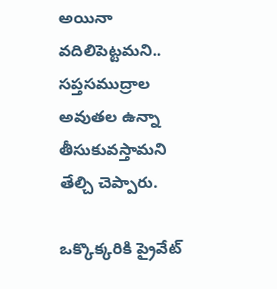అయినా వదిలిపెట్టమని.. స‌ప్త‌స‌ముద్రాల అవుత‌ల ఉన్నా తీసుకువ‌స్తామని తేల్చి చెప్పారు.

ఒక్కొక్కరికి ప్రైవేట్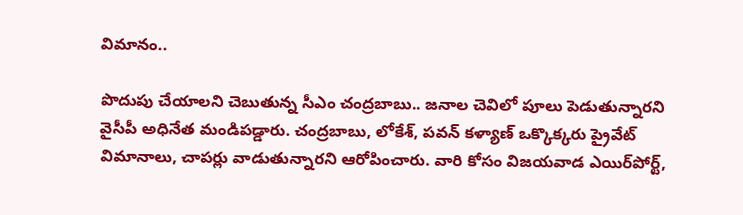విమానం..

పొదుపు చేయాలని చెబుతున్న సీఎం చంద్రబాబు.. జనాల చెవిలో పూలు పెడుతున్నారని వైసీపీ అధినేత మండిపడ్డారు. చంద్రబాబు, లోకేశ్, పవన్ కళ్యాణ్ ఒక్కొక్కరు ప్రైవేట్ విమానాలు, చాపర్లు వాడుతున్నారని ఆరోపించారు. వారి కోసం విజయవాడ ఎయిర్‌పోర్ట్,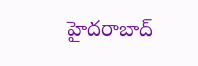హైదరాబాద్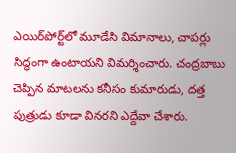ఎయిర్‌పోర్ట్‌లో మూడేసి విమానాలు, చాపర్లు సిద్ధంగా ఉంటాయని విమర్శించారు. చంద్రబాబు చెప్పిన మాటలను కనీసం కుమారుడు, దత్త పుత్రుడు కూడా వినరని ఎద్దేవా చేశారు.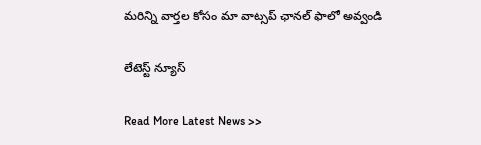మ‌రిన్ని వార్త‌ల కోసం మా వాట్స‌ప్ ఛాన‌ల్ ఫాలో అవ్వండి

లేటెస్ట్ న్యూస్‌

Read More Latest News >>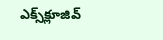ఎక్స్‌క్లూజివ్‌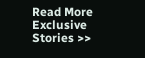Read More Exclusive Stories >>